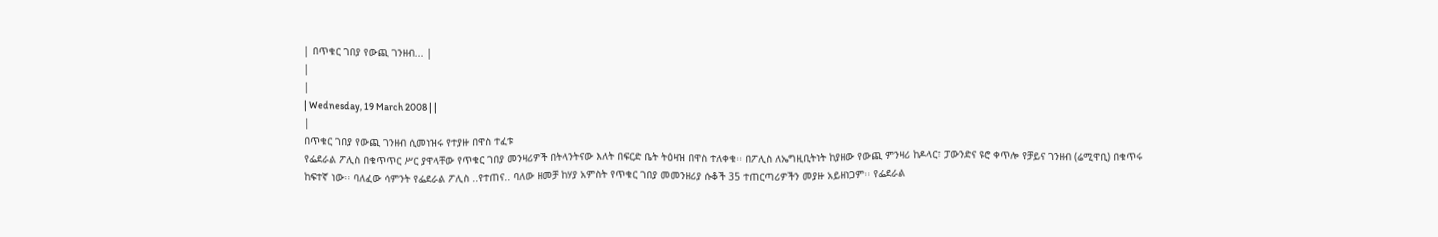| በጥቁር ገበያ የውጪ ገንዘብ... |
|
|
| Wednesday, 19 March 2008 | |
|
በጥቁር ገበያ የውጪ ገንዘብ ሲመነዝሩ የተያዙ በዋስ ተፈቱ
የፌደራል ፖሊስ በቁጥጥር ሥር ያዋላቸው የጥቁር ገበያ መንዛሪዎች በትላንትናው እለት በፍርድ ቤት ትዕዛዝ በዋስ ተለቀቁ፡፡ በፖሊስ ለኤግዚቢትነት ከያዘው የውጪ ምንዛሪ ከዶላር፣ ፓውንድና ዩሮ ቀጥሎ የቻይና ገንዘብ (ሬሚዋቢ) በቁጥሩ ከፍተኛ ነው፡፡ ባለፈው ሳምንት የፌደራል ፖሊስ ..የተጠና.. ባለው ዘመቻ ከሃያ አምስት የጥቁር ገበያ መመንዘሪያ ሱቆች 35 ተጠርጣሪዎችን መያዙ አይዘነጋም፡፡ የፌደራል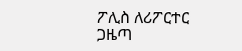ፖሊስ ለሪፖርተር ጋዜጣ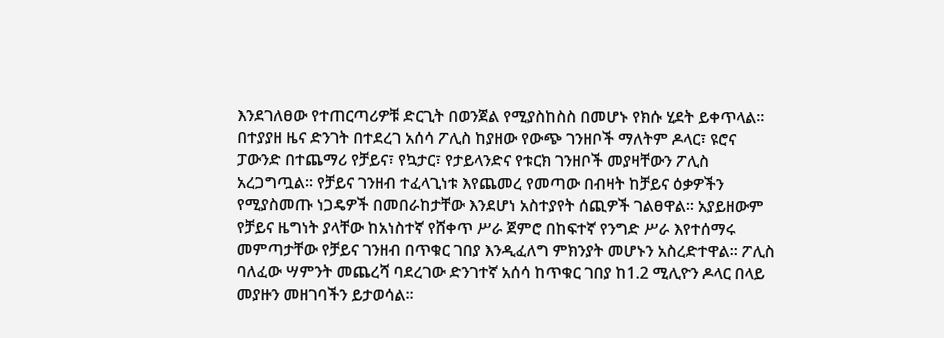እንደገለፀው የተጠርጣሪዎቹ ድርጊት በወንጀል የሚያስከስስ በመሆኑ የክሱ ሂደት ይቀጥላል፡፡ በተያያዘ ዜና ድንገት በተደረገ አሰሳ ፖሊስ ከያዘው የውጭ ገንዘቦች ማለትም ዶላር፣ ዩሮና ፓውንድ በተጨማሪ የቻይና፣ የኳታር፣ የታይላንድና የቱርክ ገንዘቦች መያዛቸውን ፖሊስ አረጋግጧል፡፡ የቻይና ገንዘብ ተፈላጊነቱ እየጨመረ የመጣው በብዛት ከቻይና ዕቃዎችን የሚያስመጡ ነጋዴዎች በመበራከታቸው እንደሆነ አስተያየት ሰጪዎች ገልፀዋል፡፡ አያይዘውም የቻይና ዜግነት ያላቸው ከአነስተኛ የሸቀጥ ሥራ ጀምሮ በከፍተኛ የንግድ ሥራ እየተሰማሩ መምጣታቸው የቻይና ገንዘብ በጥቁር ገበያ እንዲፈለግ ምክንያት መሆኑን አስረድተዋል፡፡ ፖሊስ ባለፈው ሣምንት መጨረሻ ባደረገው ድንገተኛ አሰሳ ከጥቁር ገበያ ከ1.2 ሚሊዮን ዶላር በላይ መያዙን መዘገባችን ይታወሳል፡፡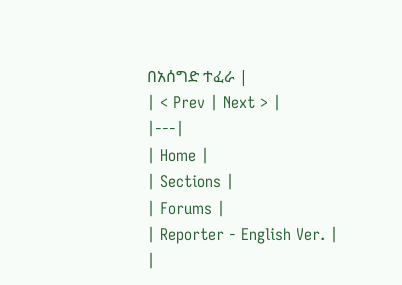በአሰግድ ተፈራ |
| < Prev | Next > |
|---|
| Home |
| Sections |
| Forums |
| Reporter - English Ver. |
|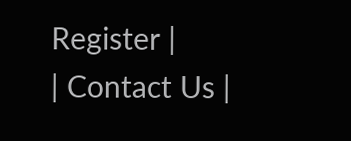Register |
| Contact Us |